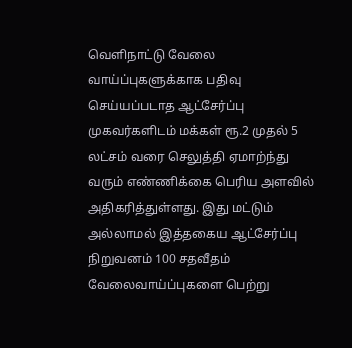வெளிநாட்டு வேலை வாய்ப்புகளுக்காக பதிவு செய்யப்படாத ஆட்சேர்ப்பு முகவர்களிடம் மக்கள் ரூ.2 முதல் 5 லட்சம் வரை செலுத்தி ஏமாற்ந்து வரும் எண்ணிக்கை பெரிய அளவில் அதிகரித்துள்ளது. இது மட்டும் அல்லாமல் இத்தகைய ஆட்சேர்ப்பு நிறுவனம் 100 சதவீதம் வேலைவாய்ப்புகளை பெற்று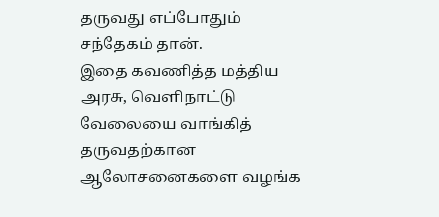தருவது எப்போதும் சந்தேகம் தான்.
இதை கவணித்த மத்திய அரசு, வெளிநாட்டு வேலையை வாங்கித் தருவதற்கான ஆலோசனைகளை வழங்க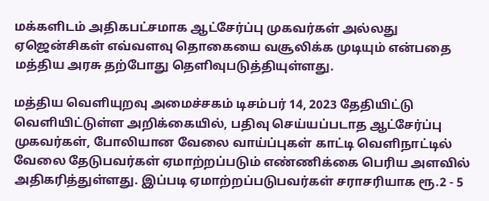மக்களிடம் அதிகபட்சமாக ஆட்சேர்ப்பு முகவர்கள் அல்லது ஏஜென்சிகள் எவ்வளவு தொகையை வசூலிக்க முடியும் என்பதை மத்திய அரசு தற்போது தெளிவுபடுத்தியுள்ளது.

மத்திய வெளியுறவு அமைச்சகம் டிசம்பர் 14, 2023 தேதியிட்டு வெளியிட்டுள்ள அறிக்கையில், பதிவு செய்யப்படாத ஆட்சேர்ப்பு முகவர்கள், போலியான வேலை வாய்ப்புகள் காட்டி வெளிநாட்டில் வேலை தேடுபவர்கள் ஏமாற்றப்படும் எண்ணிக்கை பெரிய அளவில் அதிகரித்துள்ளது. இப்படி ஏமாற்றப்படுபவர்கள் சராசரியாக ரூ.2 - 5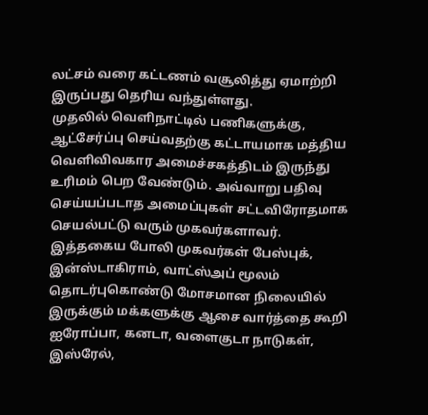லட்சம் வரை கட்டணம் வசூலித்து ஏமாற்றி இருப்பது தெரிய வந்துள்ளது.
முதலில் வெளிநாட்டில் பணிகளுக்கு, ஆட்சேர்ப்பு செய்வதற்கு கட்டாயமாக மத்திய வெளிவிவகார அமைச்சகத்திடம் இருந்து உரிமம் பெற வேண்டும். அவ்வாறு பதிவு செய்யப்படாத அமைப்புகள் சட்டவிரோதமாக செயல்பட்டு வரும் முகவர்களாவர்.
இத்தகைய போலி முகவர்கள் பேஸ்புக், இன்ஸ்டாகிராம், வாட்ஸ்அப் மூலம் தொடர்புகொண்டு மோசமான நிலையில் இருக்கும் மக்களுக்கு ஆசை வார்த்தை கூறி ஐரோப்பா, கனடா, வளைகுடா நாடுகள், இஸ்ரேல்,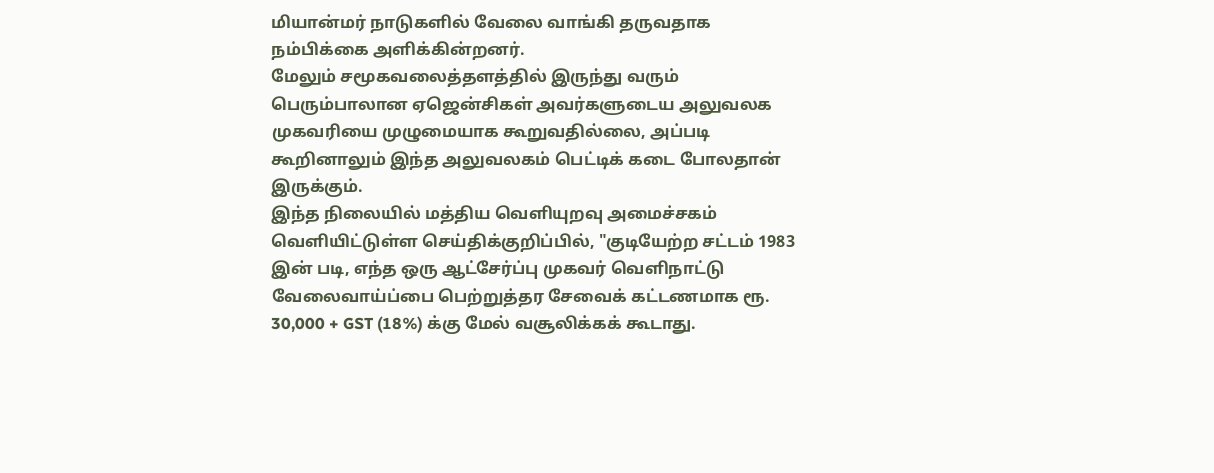மியான்மர் நாடுகளில் வேலை வாங்கி தருவதாக நம்பிக்கை அளிக்கின்றனர்.
மேலும் சமூகவலைத்தளத்தில் இருந்து வரும் பெரும்பாலான ஏஜென்சிகள் அவர்களுடைய அலுவலக முகவரியை முழுமையாக கூறுவதில்லை, அப்படி கூறினாலும் இந்த அலுவலகம் பெட்டிக் கடை போலதான் இருக்கும்.
இந்த நிலையில் மத்திய வெளியுறவு அமைச்சகம் வெளியிட்டுள்ள செய்திக்குறிப்பில், "குடியேற்ற சட்டம் 1983 இன் படி, எந்த ஒரு ஆட்சேர்ப்பு முகவர் வெளிநாட்டு வேலைவாய்ப்பை பெற்றுத்தர சேவைக் கட்டணமாக ரூ. 30,000 + GST (18%) க்கு மேல் வசூலிக்கக் கூடாது.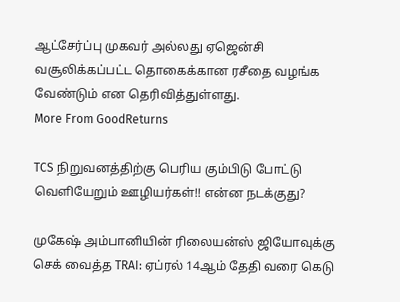ஆட்சேர்ப்பு முகவர் அல்லது ஏஜென்சி வசூலிக்கப்பட்ட தொகைக்கான ரசீதை வழங்க வேண்டும் என தெரிவித்துள்ளது.
More From GoodReturns

TCS நிறுவனத்திற்கு பெரிய கும்பிடு போட்டு வெளியேறும் ஊழியர்கள்!! என்ன நடக்குது?

முகேஷ் அம்பானியின் ரிலையன்ஸ் ஜியோவுக்கு செக் வைத்த TRAI: ஏப்ரல் 14ஆம் தேதி வரை கெடு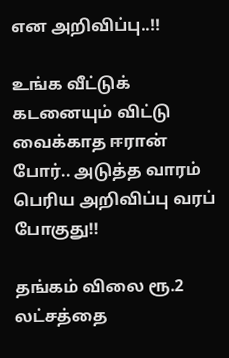என அறிவிப்பு..!!

உங்க வீட்டுக் கடனையும் விட்டு வைக்காத ஈரான் போர்.. அடுத்த வாரம் பெரிய அறிவிப்பு வரப் போகுது!!

தங்கம் விலை ரூ.2 லட்சத்தை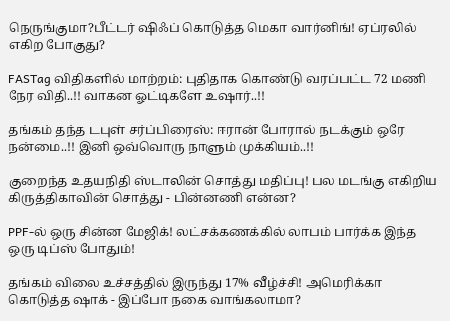நெருங்குமா?பீட்டர் ஷிஃப் கொடுத்த மெகா வார்னிங்! ஏப்ரலில் எகிற போகுது?

FASTag விதிகளில் மாற்றம்: புதிதாக கொண்டு வரப்பட்ட 72 மணி நேர விதி..!! வாகன ஓட்டிகளே உஷார்..!!

தங்கம் தந்த டபுள் சர்ப்பிரைஸ்: ஈரான் போரால் நடக்கும் ஒரே நன்மை..!! இனி ஒவ்வொரு நாளும் முக்கியம்..!!

குறைந்த உதயநிதி ஸ்டாலின் சொத்து மதிப்பு! பல மடங்கு எகிறிய கிருத்திகாவின் சொத்து - பின்னணி என்ன?

PPF-ல் ஒரு சின்ன மேஜிக்! லட்சக்கணக்கில் லாபம் பார்க்க இந்த ஒரு டிப்ஸ் போதும்!

தங்கம் விலை உச்சத்தில் இருந்து 17% வீழ்ச்சி! அமெரிக்கா கொடுத்த ஷாக் - இப்போ நகை வாங்கலாமா?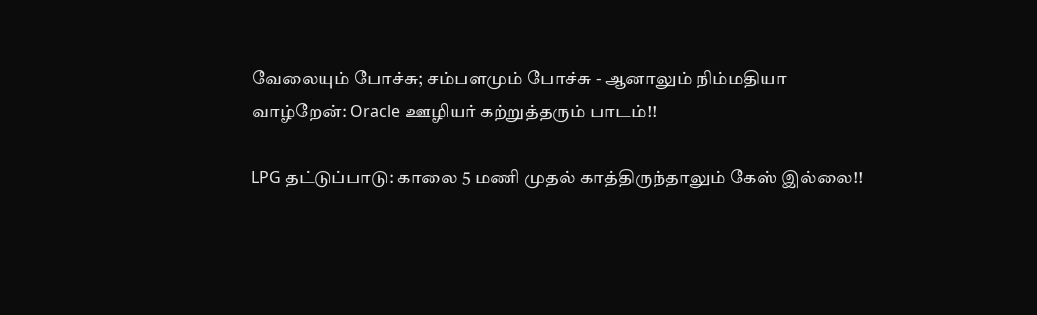வேலையும் போச்சு; சம்பளமும் போச்சு - ஆனாலும் நிம்மதியா வாழ்றேன்: Oracle ஊழியர் கற்றுத்தரும் பாடம்!!

LPG தட்டுப்பாடு: காலை 5 மணி முதல் காத்திருந்தாலும் கேஸ் இல்லை!!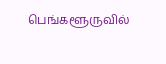பெங்களூருவில்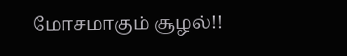மோசமாகும் சூழல்!!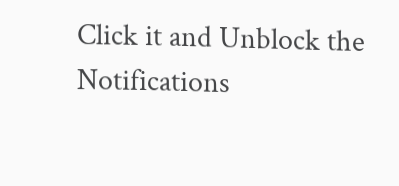Click it and Unblock the Notifications